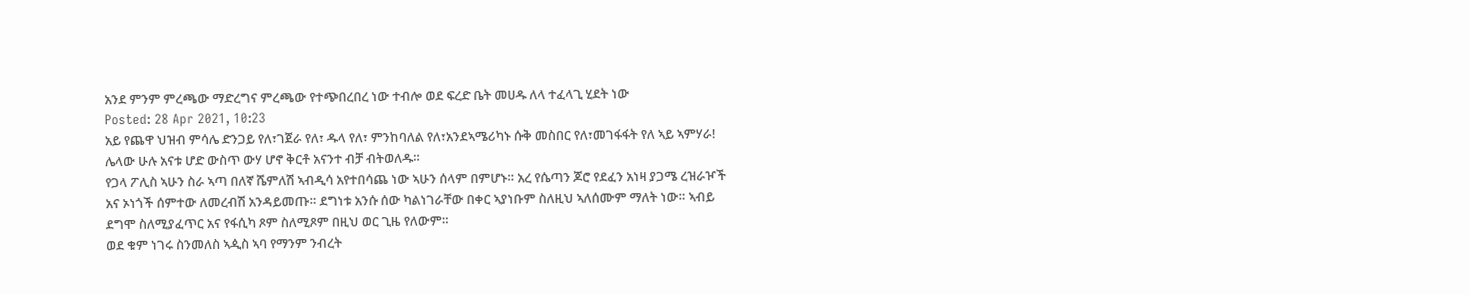አንደ ምንም ምረጫው ማድረግና ምረጫው የተጭበረበረ ነው ተብሎ ወደ ፍረድ ቤት መሀዱ ለላ ተፈላጊ ሂደት ነው
Posted: 28 Apr 2021, 10:23
አይ የጨዋ ህዝብ ምሳሌ ድንጋይ የለ፣ገጀራ የለ፣ ዱላ የለ፣ ምንከባለል የለ፣አንደኣሜሪካኑ ሱቅ መስበር የለ፣መገፋፋት የለ ኣይ ኣምሃራ! ሌላው ሁሉ አናቱ ሆድ ውስጥ ውሃ ሆኖ ቅርቶ አናንተ ብቻ ብትወለዱ።
የጋላ ፖሊስ ኣሁን ስራ ኣጣ በለኛ ሼምለሽ ኣብዲሳ አየተበሳጨ ነው ኣሁን ሰላም በምሆኑ። አረ የሴጣን ጆሮ የደፈን አነዛ ያጋሜ ረዝራዦች አና ኦነጎች ሰምተው ለመረብሽ አንዳይመጡ። ደግነቱ አንሱ ሰው ካልነገራቸው በቀር ኣያነቡም ስለዚህ ኣለሰሙም ማለት ነው። ኣብይ ደግሞ ስለሚያፈጥር አና የፋሲካ ጾም ስለሚጾም በዚህ ወር ጊዜ የለውም።
ወደ ቁም ነገሩ ስንመለስ ኣዺስ ኣባ የማንም ንብረት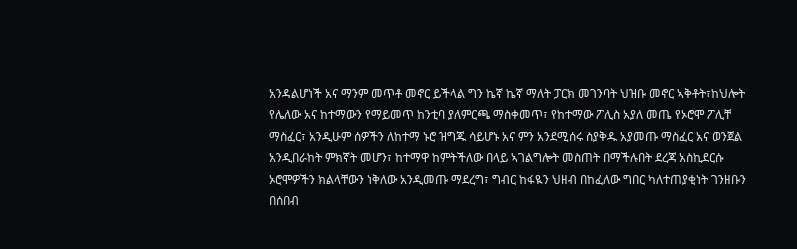አንዳልሆነች አና ማንም መጥቶ መኖር ይችላል ግን ኬኛ ኬኛ ማለት ፓርክ መገንባት ህዝቡ መኖር ኣቅቶት፣ከህሎት የሌለው አና ከተማውን የማይመጥ ከንቲባ ያለምርጫ ማስቀመጥ፣ የከተማው ፖሊስ አያለ መጤ የኦሮሞ ፖሊቸ ማስፈር፣ አንዲሁም ሰዎችን ለከተማ ኑሮ ዝግጁ ሳይሆኑ አና ምን አንደሚሰሩ ስያቅዱ አያመጡ ማስፈር አና ወንጀል አንዲበራከት ምክኛት መሆን፣ ከተማዋ ከምትችለው በላይ ኣገልግሎት መስጠት በማችሉበት ደረጃ አስኪደርሱ ኦሮሞዎችን ክልላቸውን ነቅለው አንዲመጡ ማደረግ፣ ግብር ከፋዪን ህዘብ በከፈለው ግበር ካለተጠያቂነት ገንዘቡን በሰበብ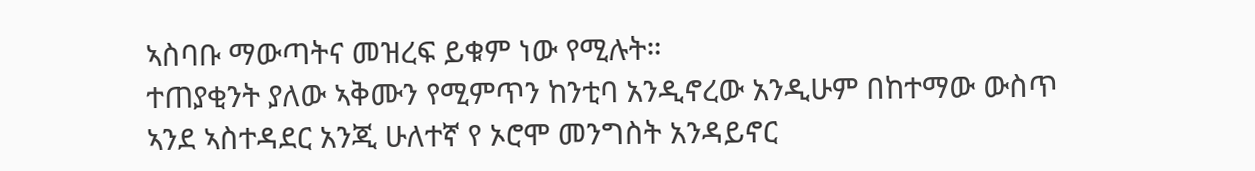ኣስባቡ ማውጣትና መዝረፍ ይቁም ነው የሚሉት።
ተጠያቂንት ያለው ኣቅሙን የሚምጥን ከንቲባ አንዲኖረው አንዲሁም በከተማው ውስጥ ኣንደ ኣስተዳደር አንጂ ሁለተኛ የ ኦሮሞ መንግስት አንዳይኖር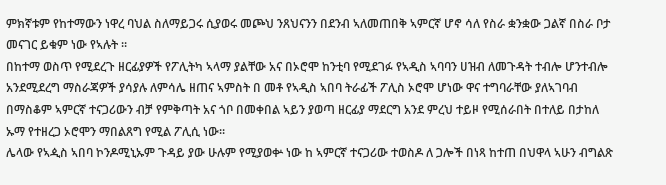ምክኛቱም የከተማውን ነዋረ ባህል ስለማይጋሩ ሲያወሩ መጮህ ንጸህናንን በደንብ ኣለመጠበቅ ኣምርኛ ሆኖ ሳለ የስራ ቋንቋው ጋልኛ በስራ ቦታ መናገር ይቁም ነው የኣሉት ።
በከተማ ወስጥ የሚደረጉ ዘርፊያዎች የፖሊትካ ኣላማ ያልቸው አና በኦሮሞ ከንቲባ የሚደገፉ የኣዲስ ኣባባን ሀዝብ ለመጉዳት ተብሎ ሆንተብሎ አንደሚደረግ ማስራጃዎች ያሳያሉ ለምሳሌ ዘጠና ኣምስት በ መቶ የኣዲስ ኣበባ ትራፊች ፖሊስ ኦሮሞ ሆነው ዋና ተግባራቸው ያለኣገባብ በማስቆም ኣምርኛ ተናጋሪውን ብቻ የምቅጣት አና ጎቦ በመቀበል ኣይን ያወጣ ዘርፊያ ማደርግ አንደ ምረህ ተይዞ የሚሰራበት በተለይ በታከለ ኡማ የተዘረጋ ኦሮሞን ማበልጸግ የሚል ፖሊሲ ነው።
ሌላው የኣዺስ ኣበባ ኮንዶሚኒኡም ጉዳይ ያው ሁሉም የሚያወቍ ነው ከ ኣምርኛ ተናጋሪው ተወስዶ ለ ጋሎች በነጻ ከተጠ በህዋላ ኣሁን ብግልጽ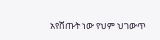አየሸጡት ነው የህም ህገውጥ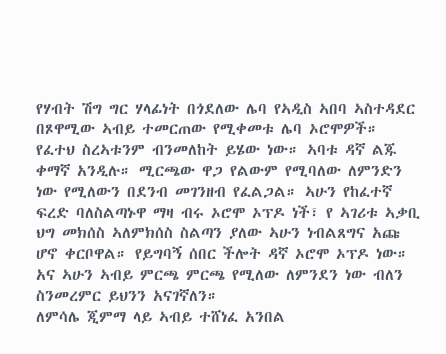የሃብት ሽግ ግር ሃላፊነት በጎደለው ሌባ የኣዲስ ኣበባ ኣስተዳደር በጾዋሚው ኣብይ ተመርጠው የሚቀመቱ ሌባ ኦሮሞዎች።
የፈተህ ስረኣቱንም ብንመለከት ይሄው ነው። ኣባቱ ዳኛ ልጁ ቀማኛ አንዲሉ። ሚርጫው ዋጋ የልውም የሚባለው ለምንድን ነው የሚለውን በደንብ መገንዘብ የፈልጋል። ኣሁን የከፈተኛ ፍረድ ባለስልጣኑዋ ማዛ ብሩ ኦሮሞ ኦፕዶ ነች፣ የ ኣገሪቱ ኣቃቢ ህግ መክሰስ ኣለምክሰስ ስልጣን ያለው ኣሁን ነብልጸግና አጩ ሆኖ ቀርቦዋል። የይግባኝ ሰበር ችሎት ዳኛ ኦሮሞ ኦፕዶ ነው። አና ኣሁን ኣብይ ምርጫ ምርጫ የሚለው ለምንደን ነው ብለን ስንመረምር ይህንን አናገኛለን።
ለምሳሌ ጂምማ ላይ ኣብይ ተሸነፈ አንበል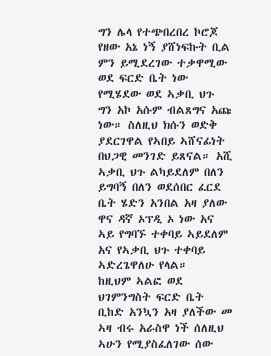ግን ሌላ የተጭበረበረ ኮሮጆ የዘው አኔ ነኝ ያሸነፍኩት ቢል ምን ይሚደረገው ተቃዋሚው ወደ ፍርድ ቤት ነው የሚሄደው ወደ ኣቃቢ ህጉ ግን አኮ አሱም ብልጸግና አጩ ነው። ስለዚህ ክሱን ወድቅ ያደርገዋል የኣበይ ኣሸናፊነት በህጋዊ መንገድ ይጸናል። አሺ ኣቃቢ ህጉ ልካይደለም በለን ይግባኝ በለን ወደሰበር ፈርደ ቤት ሄድን አንበል አዛ ያለው ዋና ዳኛ ኦፕዲ ኦ ነው አና ኣይ የግባኙ ተቀባይ ኣይደለም አና የኣቃቢ ህጉ ተቀባይ ኣድረጌዋለሁ የላል።
ከዚህም ኣልፎ ወደ ህገምንግስት ፍርድ ቤት ቢከድ አንኳን አዛ ያለችው መ ኣዛ ብሩ አራስዋ ነች ሰለዚህ ኣሁን የሚያስፈለገው ሰው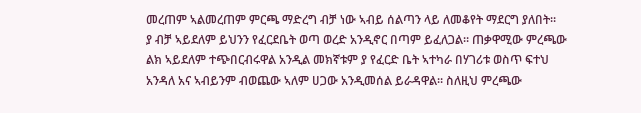መረጠም ኣልመረጠም ምርጫ ማድረግ ብቻ ነው ኣብይ ሰልጣን ላይ ለመቆየት ማደርግ ያለበት።
ያ ብቻ ኣይደለም ይህንን የፈርደቤት ወጣ ወረድ አንዲኖር በጣም ይፈለጋል። ጠቃዋሚው ምረጫው ልክ ኣይደለም ተጭበርብሩዋል አንዲል መክኛቱም ያ የፈርድ ቤት ኣተካራ በሃገሪቱ ወስጥ ፍተህ አንዳለ አና ኣብይንም ብወጨው ኣለም ሀጋው አንዲመሰል ይራዳዋል። ስለዚህ ምረጫው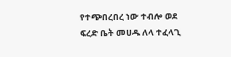የተጭበረበረ ነው ተብሎ ወደ ፍረድ ቤት መሀዱ ለላ ተፈላጊ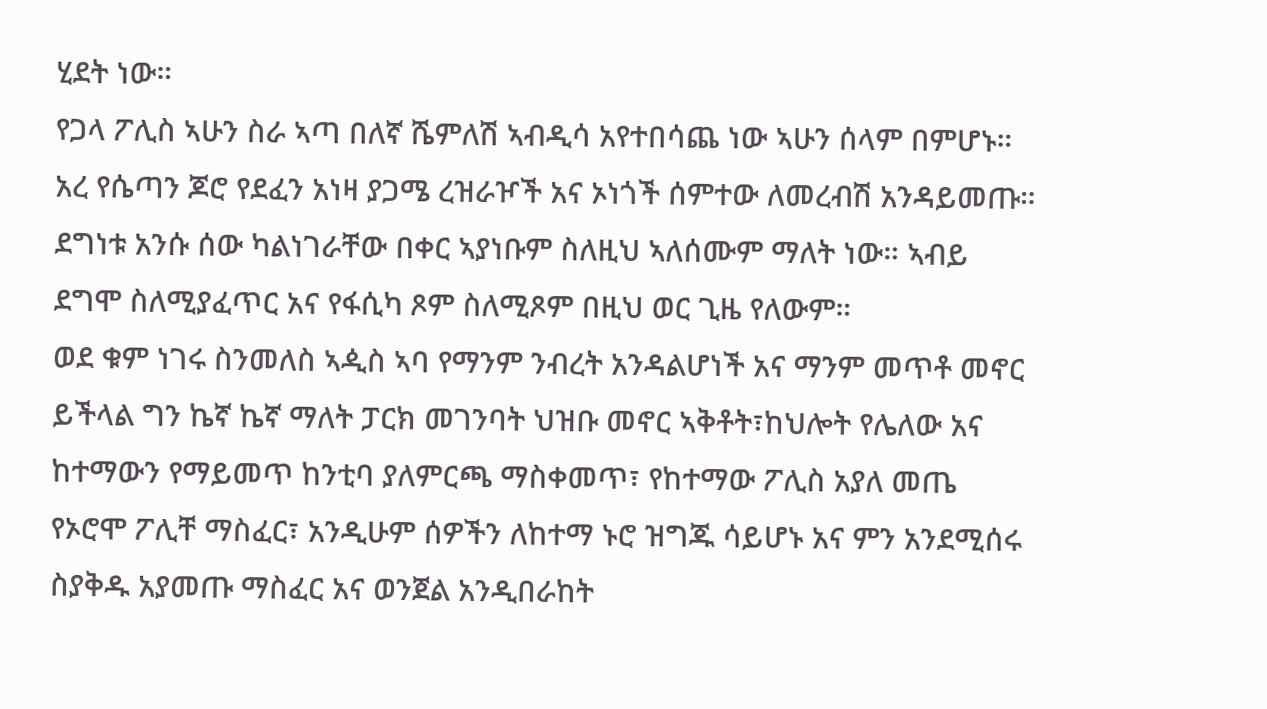ሂደት ነው።
የጋላ ፖሊስ ኣሁን ስራ ኣጣ በለኛ ሼምለሽ ኣብዲሳ አየተበሳጨ ነው ኣሁን ሰላም በምሆኑ። አረ የሴጣን ጆሮ የደፈን አነዛ ያጋሜ ረዝራዦች አና ኦነጎች ሰምተው ለመረብሽ አንዳይመጡ። ደግነቱ አንሱ ሰው ካልነገራቸው በቀር ኣያነቡም ስለዚህ ኣለሰሙም ማለት ነው። ኣብይ ደግሞ ስለሚያፈጥር አና የፋሲካ ጾም ስለሚጾም በዚህ ወር ጊዜ የለውም።
ወደ ቁም ነገሩ ስንመለስ ኣዺስ ኣባ የማንም ንብረት አንዳልሆነች አና ማንም መጥቶ መኖር ይችላል ግን ኬኛ ኬኛ ማለት ፓርክ መገንባት ህዝቡ መኖር ኣቅቶት፣ከህሎት የሌለው አና ከተማውን የማይመጥ ከንቲባ ያለምርጫ ማስቀመጥ፣ የከተማው ፖሊስ አያለ መጤ የኦሮሞ ፖሊቸ ማስፈር፣ አንዲሁም ሰዎችን ለከተማ ኑሮ ዝግጁ ሳይሆኑ አና ምን አንደሚሰሩ ስያቅዱ አያመጡ ማስፈር አና ወንጀል አንዲበራከት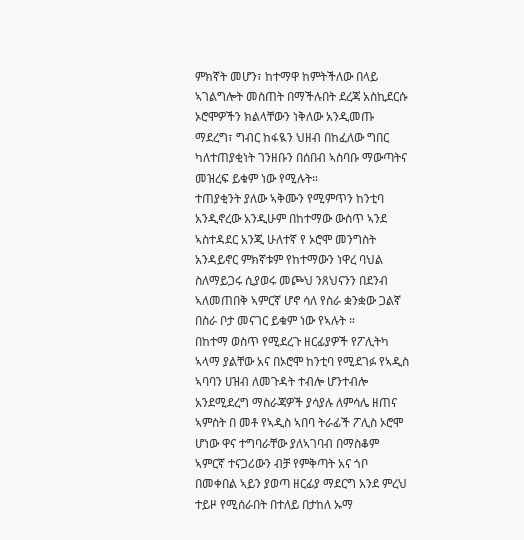ምክኛት መሆን፣ ከተማዋ ከምትችለው በላይ ኣገልግሎት መስጠት በማችሉበት ደረጃ አስኪደርሱ ኦሮሞዎችን ክልላቸውን ነቅለው አንዲመጡ ማደረግ፣ ግብር ከፋዪን ህዘብ በከፈለው ግበር ካለተጠያቂነት ገንዘቡን በሰበብ ኣስባቡ ማውጣትና መዝረፍ ይቁም ነው የሚሉት።
ተጠያቂንት ያለው ኣቅሙን የሚምጥን ከንቲባ አንዲኖረው አንዲሁም በከተማው ውስጥ ኣንደ ኣስተዳደር አንጂ ሁለተኛ የ ኦሮሞ መንግስት አንዳይኖር ምክኛቱም የከተማውን ነዋረ ባህል ስለማይጋሩ ሲያወሩ መጮህ ንጸህናንን በደንብ ኣለመጠበቅ ኣምርኛ ሆኖ ሳለ የስራ ቋንቋው ጋልኛ በስራ ቦታ መናገር ይቁም ነው የኣሉት ።
በከተማ ወስጥ የሚደረጉ ዘርፊያዎች የፖሊትካ ኣላማ ያልቸው አና በኦሮሞ ከንቲባ የሚደገፉ የኣዲስ ኣባባን ሀዝብ ለመጉዳት ተብሎ ሆንተብሎ አንደሚደረግ ማስራጃዎች ያሳያሉ ለምሳሌ ዘጠና ኣምስት በ መቶ የኣዲስ ኣበባ ትራፊች ፖሊስ ኦሮሞ ሆነው ዋና ተግባራቸው ያለኣገባብ በማስቆም ኣምርኛ ተናጋሪውን ብቻ የምቅጣት አና ጎቦ በመቀበል ኣይን ያወጣ ዘርፊያ ማደርግ አንደ ምረህ ተይዞ የሚሰራበት በተለይ በታከለ ኡማ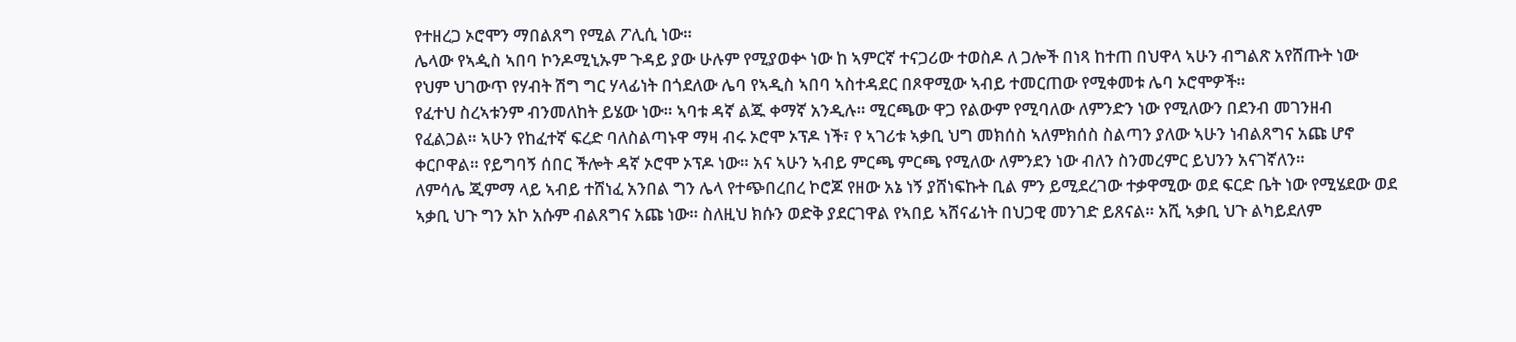የተዘረጋ ኦሮሞን ማበልጸግ የሚል ፖሊሲ ነው።
ሌላው የኣዺስ ኣበባ ኮንዶሚኒኡም ጉዳይ ያው ሁሉም የሚያወቍ ነው ከ ኣምርኛ ተናጋሪው ተወስዶ ለ ጋሎች በነጻ ከተጠ በህዋላ ኣሁን ብግልጽ አየሸጡት ነው የህም ህገውጥ የሃብት ሽግ ግር ሃላፊነት በጎደለው ሌባ የኣዲስ ኣበባ ኣስተዳደር በጾዋሚው ኣብይ ተመርጠው የሚቀመቱ ሌባ ኦሮሞዎች።
የፈተህ ስረኣቱንም ብንመለከት ይሄው ነው። ኣባቱ ዳኛ ልጁ ቀማኛ አንዲሉ። ሚርጫው ዋጋ የልውም የሚባለው ለምንድን ነው የሚለውን በደንብ መገንዘብ የፈልጋል። ኣሁን የከፈተኛ ፍረድ ባለስልጣኑዋ ማዛ ብሩ ኦሮሞ ኦፕዶ ነች፣ የ ኣገሪቱ ኣቃቢ ህግ መክሰስ ኣለምክሰስ ስልጣን ያለው ኣሁን ነብልጸግና አጩ ሆኖ ቀርቦዋል። የይግባኝ ሰበር ችሎት ዳኛ ኦሮሞ ኦፕዶ ነው። አና ኣሁን ኣብይ ምርጫ ምርጫ የሚለው ለምንደን ነው ብለን ስንመረምር ይህንን አናገኛለን።
ለምሳሌ ጂምማ ላይ ኣብይ ተሸነፈ አንበል ግን ሌላ የተጭበረበረ ኮሮጆ የዘው አኔ ነኝ ያሸነፍኩት ቢል ምን ይሚደረገው ተቃዋሚው ወደ ፍርድ ቤት ነው የሚሄደው ወደ ኣቃቢ ህጉ ግን አኮ አሱም ብልጸግና አጩ ነው። ስለዚህ ክሱን ወድቅ ያደርገዋል የኣበይ ኣሸናፊነት በህጋዊ መንገድ ይጸናል። አሺ ኣቃቢ ህጉ ልካይደለም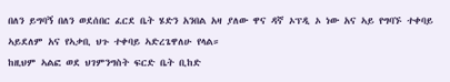በለን ይግባኝ በለን ወደሰበር ፈርደ ቤት ሄድን አንበል አዛ ያለው ዋና ዳኛ ኦፕዲ ኦ ነው አና ኣይ የግባኙ ተቀባይ ኣይደለም አና የኣቃቢ ህጉ ተቀባይ ኣድረጌዋለሁ የላል።
ከዚህም ኣልፎ ወደ ህገምንግስት ፍርድ ቤት ቢከድ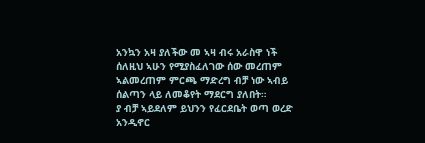አንኳን አዛ ያለችው መ ኣዛ ብሩ አራስዋ ነች ሰለዚህ ኣሁን የሚያስፈለገው ሰው መረጠም ኣልመረጠም ምርጫ ማድረግ ብቻ ነው ኣብይ ሰልጣን ላይ ለመቆየት ማደርግ ያለበት።
ያ ብቻ ኣይደለም ይህንን የፈርደቤት ወጣ ወረድ አንዲኖር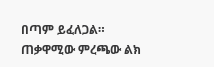በጣም ይፈለጋል። ጠቃዋሚው ምረጫው ልክ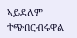ኣይደለም ተጭበርብሩዋል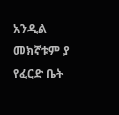አንዲል መክኛቱም ያ የፈርድ ቤት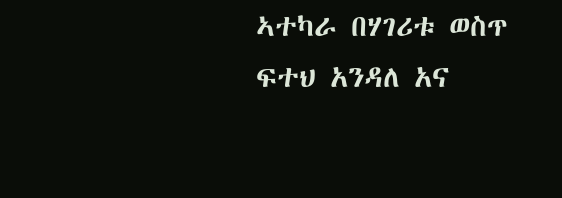ኣተካራ በሃገሪቱ ወስጥ ፍተህ አንዳለ አና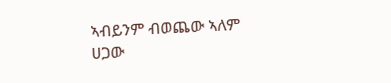ኣብይንም ብወጨው ኣለም ሀጋው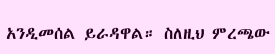አንዲመሰል ይራዳዋል። ስለዚህ ምረጫው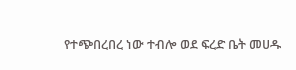የተጭበረበረ ነው ተብሎ ወደ ፍረድ ቤት መሀዱ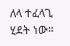ለላ ተፈላጊ ሂደት ነው።